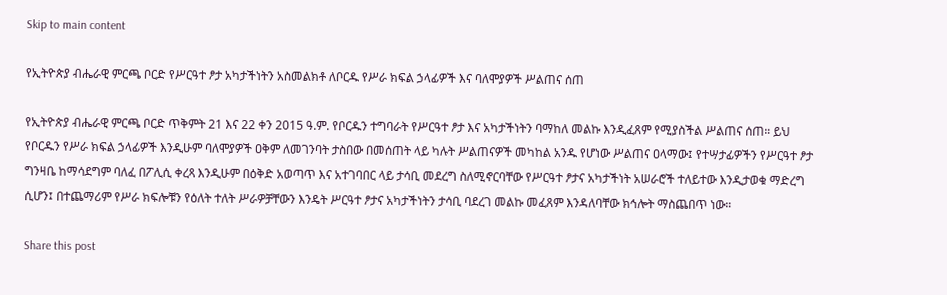Skip to main content

የኢትዮጵያ ብሔራዊ ምርጫ ቦርድ የሥርዓተ ፆታ አካታችነትን አስመልክቶ ለቦርዱ የሥራ ክፍል ኃላፊዎች እና ባለሞያዎች ሥልጠና ሰጠ

የኢትዮጵያ ብሔራዊ ምርጫ ቦርድ ጥቅምት 21 እና 22 ቀን 2015 ዓ.ም. የቦርዱን ተግባራት የሥርዓተ ፆታ እና አካታችነትን ባማከለ መልኩ እንዲፈጸም የሚያስችል ሥልጠና ሰጠ። ይህ የቦርዱን የሥራ ክፍል ኃላፊዎች እንዲሁም ባለሞያዎች ዐቅም ለመገንባት ታስበው በመሰጠት ላይ ካሉት ሥልጠናዎች መካከል አንዱ የሆነው ሥልጠና ዐላማው፤ የተሣታፊዎችን የሥርዓተ ፆታ ግንዛቤ ከማሳደግም ባለፈ በፖሊሲ ቀረጻ እንዲሁም በዕቅድ አወጣጥ እና አተገባበር ላይ ታሳቢ መደረግ ስለሚኖርባቸው የሥርዓተ ፆታና አካታችነት አሠራሮች ተለይተው እንዲታወቁ ማድረግ ሲሆን፤ በተጨማሪም የሥራ ክፍሎቹን የዕለት ተለት ሥራዎቻቸውን እንዴት ሥርዓተ ፆታና አካታችነትን ታሳቢ ባደረገ መልኩ መፈጸም እንዳለባቸው ክኅሎት ማስጨበጥ ነው።

Share this post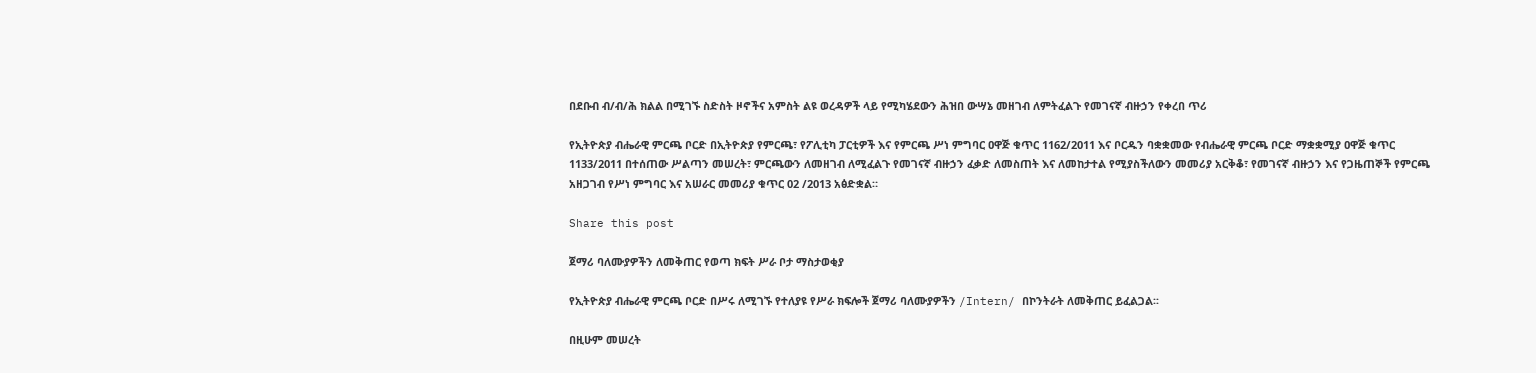በደቡብ ብ/ብ/ሕ ክልል በሚገኙ ስድስት ዞኖችና አምስት ልዩ ወረዳዎች ላይ የሚካሄደውን ሕዝበ ውሣኔ መዘገብ ለምትፈልጉ የመገናኛ ብዙኃን የቀረበ ጥሪ

የኢትዮጵያ ብሔራዊ ምርጫ ቦርድ በኢትዮጵያ የምርጫ፣ የፖሊቲካ ፓርቲዎች እና የምርጫ ሥነ ምግባር ዐዋጅ ቁጥር 1162/2011 እና ቦርዱን ባቋቋመው የብሔራዊ ምርጫ ቦርድ ማቋቋሚያ ዐዋጅ ቁጥር 1133/2011 በተሰጠው ሥልጣን መሠረት፣ ምርጫውን ለመዘገብ ለሚፈልጉ የመገናኛ ብዙኃን ፈቃድ ለመስጠት እና ለመከታተል የሚያስችለውን መመሪያ አርቅቆ፣ የመገናኛ ብዙኃን እና የጋዜጠኞች የምርጫ አዘጋገብ የሥነ ምግባር እና አሠራር መመሪያ ቁጥር 02 /2013 አፅድቋል።

Share this post

ጀማሪ ባለሙያዎችን ለመቅጠር የወጣ ክፍት ሥራ ቦታ ማስታወቂያ

የኢትዮጵያ ብሔራዊ ምርጫ ቦርድ በሥሩ ለሚገኙ የተለያዩ የሥራ ክፍሎች ጀማሪ ባለሙያዎችን /Intern/ በኮንትራት ለመቅጠር ይፈልጋል፡፡

በዚሁም መሠረት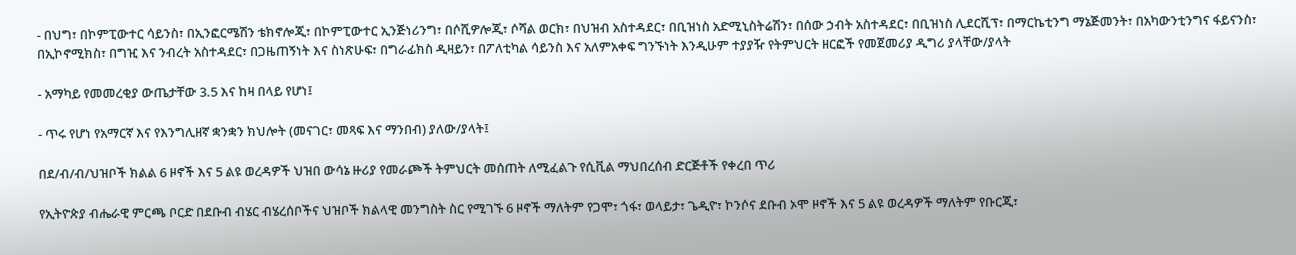- በህግ፣ በኮምፒውተር ሳይንስ፣ በኢንፎርሜሽን ቴክኖሎጂ፣ በኮምፒውተር ኢንጅነሪንግ፣ በሶሺዎሎጂ፣ ሶሻል ወርክ፣ በህዝብ አስተዳደር፣ በቢዝነስ አድሚኒስትሬሽን፣ በሰው ኃብት አስተዳደር፣ በቢዝነስ ሊደርሺፕ፣ በማርኬቲንግ ማኔጅመንት፣ በአካውንቲንግና ፋይናንስ፣ በኢኮኖሚክስ፣ በግዢ እና ንብረት አስተዳደር፣ በጋዜጠኝነት እና ስነጽሁፍ፣ በግራፊክስ ዲዛይን፣ በፖለቲካል ሳይንስ እና አለምአቀፍ ግንኙነት እንዲሁም ተያያዥ የትምህርት ዘርፎች የመጀመሪያ ዲግሪ ያላቸው/ያላት

- አማካይ የመመረቂያ ውጤታቸው 3.5 እና ከዛ በላይ የሆነ፤

- ጥሩ የሆነ የአማርኛ እና የእንግሊዘኛ ቋንቋን ክህሎት (መናገር፣ መጻፍ እና ማንበብ) ያለው/ያላት፤

በደ/ብ/ብ/ህዝቦች ክልል 6 ዞኖች እና 5 ልዩ ወረዳዎች ህዝበ ውሳኔ ዙሪያ የመራጮች ትምህርት መሰጠት ለሚፈልጉ የሲቪል ማህበረሰብ ድርጅቶች የቀረበ ጥሪ

የኢትዮጵያ ብሔራዊ ምርጫ ቦርድ በደቡብ ብሄር ብሄረሰቦችና ህዝቦች ክልላዊ መንግስት ስር የሚገኙ 6 ዞኖች ማለትም የጋሞ፣ ጎፋ፣ ወላይታ፣ ጌዲዮ፣ ኮንሶና ደቡብ ኦሞ ዞኖች እና 5 ልዩ ወረዳዎች ማለትም የቡርጂ፣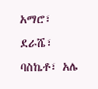አማሮ፣ ደራሼ፣ ባስኬቶ፣ አሌ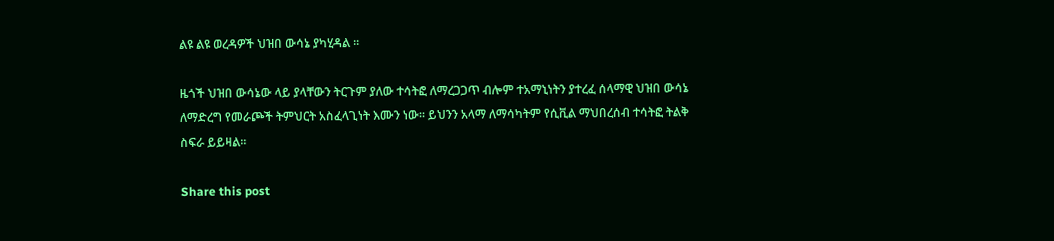ልዩ ልዩ ወረዳዎች ህዝበ ውሳኔ ያካሂዳል ፡፡

ዜጎች ህዝበ ውሳኔው ላይ ያላቸውን ትርጉም ያለው ተሳትፎ ለማረጋጋጥ ብሎም ተአማኒነትን ያተረፈ ሰላማዊ ህዝበ ውሳኔ ለማድረግ የመራጮች ትምህርት አስፈላጊነት እሙን ነው፡፡ ይህንን አላማ ለማሳካትም የሲቪል ማህበረሰብ ተሳትፎ ትልቅ ስፍራ ይይዛል፡፡

Share this post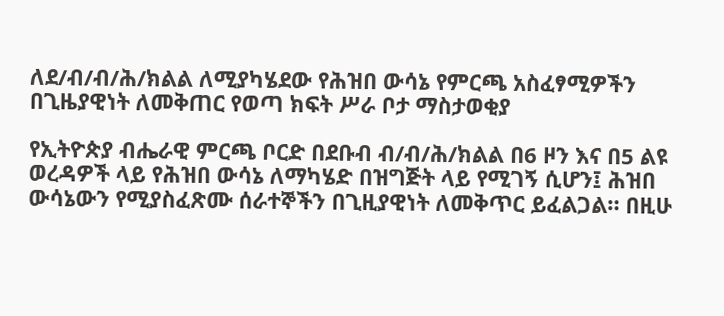ለደ/ብ/ብ/ሕ/ክልል ለሚያካሄደው የሕዝበ ውሳኔ የምርጫ አስፈፃሚዎችን በጊዜያዊነት ለመቅጠር የወጣ ክፍት ሥራ ቦታ ማስታወቂያ

የኢትዮጵያ ብሔራዊ ምርጫ ቦርድ በደቡብ ብ/ብ/ሕ/ክልል በ6 ዞን እና በ5 ልዩ ወረዳዎች ላይ የሕዝበ ውሳኔ ለማካሄድ በዝግጅት ላይ የሚገኝ ሲሆን፤ ሕዝበ ውሳኔውን የሚያስፈጽሙ ሰራተኞችን በጊዚያዊነት ለመቅጥር ይፈልጋል። በዚሁ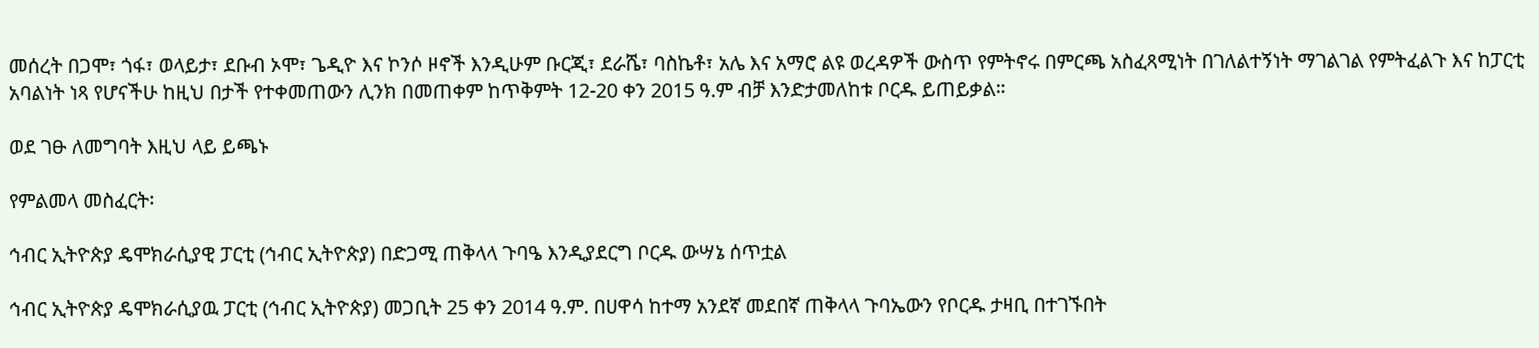መሰረት በጋሞ፣ ጎፋ፣ ወላይታ፣ ደቡብ ኦሞ፣ ጌዲዮ እና ኮንሶ ዞኖች እንዲሁም ቡርጂ፣ ደራሼ፣ ባስኬቶ፣ አሌ እና አማሮ ልዩ ወረዳዎች ውስጥ የምትኖሩ በምርጫ አስፈጻሚነት በገለልተኝነት ማገልገል የምትፈልጉ እና ከፓርቲ አባልነት ነጻ የሆናችሁ ከዚህ በታች የተቀመጠውን ሊንክ በመጠቀም ከጥቅምት 12-20 ቀን 2015 ዓ.ም ብቻ እንድታመለከቱ ቦርዱ ይጠይቃል።

ወደ ገፁ ለመግባት እዚህ ላይ ይጫኑ

የምልመላ መስፈርት፡

ኅብር ኢትዮጵያ ዴሞክራሲያዊ ፓርቲ (ኅብር ኢትዮጵያ) በድጋሚ ጠቅላላ ጉባዔ እንዲያደርግ ቦርዱ ውሣኔ ሰጥቷል

ኅብር ኢትዮጵያ ዴሞክራሲያዉ ፓርቲ (ኅብር ኢትዮጵያ) መጋቢት 25 ቀን 2014 ዓ.ም. በሀዋሳ ከተማ አንደኛ መደበኛ ጠቅላላ ጉባኤውን የቦርዱ ታዛቢ በተገኙበት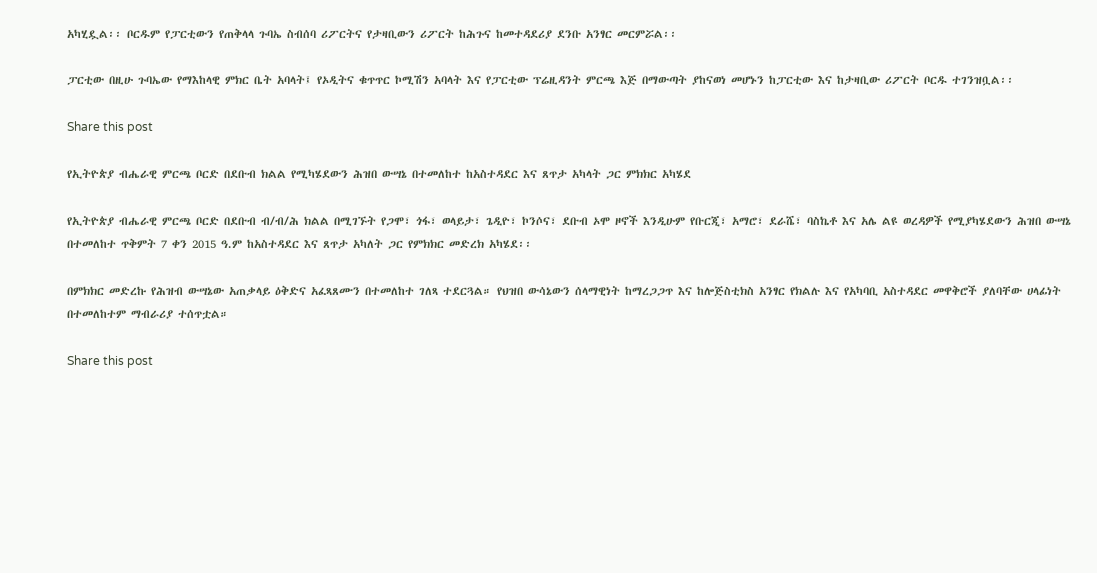አካሂዷል፡፡ ቦርዱም የፓርቲውን የጠቅላላ ጉባኤ ስብሰባ ሪፖርትና የታዛቢውን ሪፖርት ከሕጉና ከመተዳደሪያ ደንቡ አንፃር መርምሯል፡፡

ፓርቲው በዚሁ ጉባኤው የማእከላዊ ምክር ቤት አባላት፤ የኦዲትና ቁጥጥር ኮሚሽን አባላት እና የፓርቲው ፕሬዚዳንት ምርጫ እጅ በማውጣት ያከናወነ መሆኑን ከፓርቲው እና ከታዛቢው ሪፖርት ቦርዱ ተገንዝቧል፡፡

Share this post

የኢትዮጵያ ብሔራዊ ምርጫ ቦርድ በደቡብ ክልል የሚካሄደውን ሕዝበ ውሣኔ በተመለከተ ከአስተዳደር እና ጸጥታ አካላት ጋር ምክክር አካሄደ

የኢትዮጵያ ብሔራዊ ምርጫ ቦርድ በደቡብ ብ/ብ/ሕ ክልል በሚገኙት የጋሞ፣ ጎፋ፣ ወላይታ፣ ጌዲዮ፣ ኮንሶና፣ ደቡብ ኦሞ ዞኖች እንዲሁም የቡርጂ፣ አማሮ፣ ደራሼ፣ ባስኬቶ እና አሌ ልዩ ወረዳዎች የሚያካሄደውን ሕዝበ ውሣኔ በተመለከተ ጥቅምት 7 ቀን 2015 ዓ.ም ከአስተዳደር እና ጸጥታ አካለት ጋር የምክክር መድረክ አካሄደ፡፡

በምክክር መድረኩ የሕዝብ ውሣኔው አጠቃላይ ዕቅድና አፈጻጸሙን በተመለከተ ገለጻ ተደርጓል። የህዝበ ውሳኔውን ሰላማዊነት ከማረጋጋጥ እና ከሎጅስቲክስ አንፃር የክልሉ እና የአካባቢ አስተዳደር መዋቅሮች ያለባቸው ሀላፊነት በተመለከተም ማብራሪያ ተሰጥቷል።

Share this post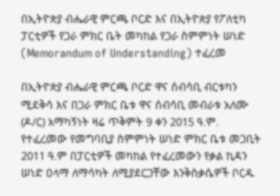በኢትዮጵያ ብሔራዊ ምርጫ ቦርድ እና በኢትዮጵያ የፖለቲካ ፓርቲዎች የጋራ ምክር ቤት መካከል የጋራ ስምምነት ሠነድ (Memorandum of Understanding) ተፈረመ

በኢትዮጵያ ብሔራዊ ምርጫ ቦርድ ዋና ሰብሳቢ ብርቱካን ሚደቅሳ እና በጋራ ምክር ቤቱ ዋና ሰብሳቢ መብራቱ አለሙ (ዶ/ር) አማካኝነት ዛሬ ጥቅምት 9 ቀን 2015 ዓ.ም. የተፈረመው የመግባቢያ ስምምነት ሠነድ ምክር ቤቱ መጋቢት 2011 ዓ.ም በፓርቲዎች መካከል የተፈረመውን የቃል ኪዳን ሠነድ ዐላማ ለማሳካት ለሚያደርጋቸው እንቅስቃሴዎች ቦርዱ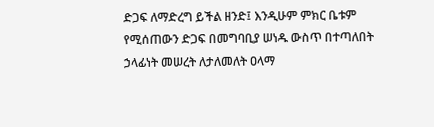ድጋፍ ለማድረግ ይችል ዘንድ፤ እንዲሁም ምክር ቤቱም የሚሰጠውን ድጋፍ በመግባቢያ ሠነዱ ውስጥ በተጣለበት ኃላፊነት መሠረት ለታለመለት ዐላማ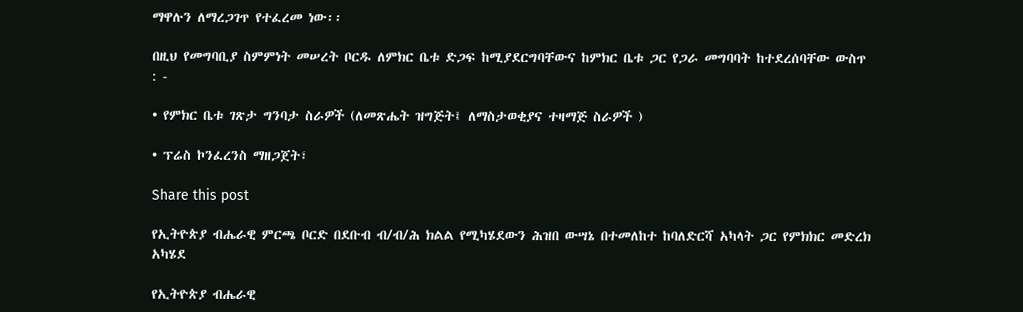ማዋሉን ለማረጋገጥ የተፈረመ ነው፡፡

በዚህ የመግባቢያ ስምምነት መሠረት ቦርዱ ለምክር ቤቱ ድጋፍ ከሚያደርግባቸውና ከምክር ቤቱ ጋር የጋራ መግባባት ከተደረሰባቸው ውስጥ : -

• የምክር ቤቱ ገጽታ ግንባታ ስራዎች (ለመጽሔት ዝግጅት፤ ለማስታወቂያና ተዛማጅ ስራዎች )

• ፕሬስ ኮንፈረንስ ማዘጋጀት፣

Share this post

የኢትዮጵያ ብሔራዊ ምርጫ ቦርድ በደቡብ ብ/ብ/ሕ ክልል የሚካሄደውን ሕዝበ ውሣኔ በተመለከተ ከባለድርሻ አካላት ጋር የምክክር መድረክ አካሄደ

የኢትዮጵያ ብሔራዊ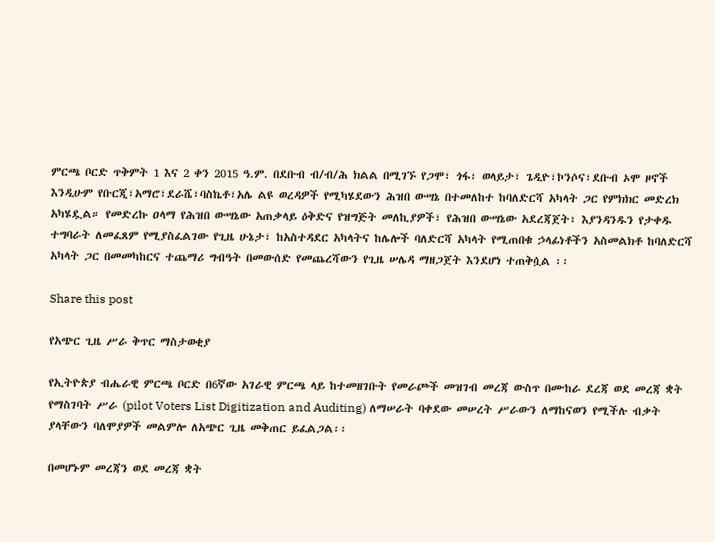ምርጫ ቦርድ ጥቅምት 1 እና 2 ቀን 2015 ዓ.ም. በደቡብ ብ/ብ/ሕ ክልል በሚገኙ የጋሞ፣ ጎፋ፣ ወላይታ፣ ጌዲዮ፣ኮንሶና፣ደቡብ ኦሞ ዞኖች እንዲሁም የቡርጂ፣አማሮ፣ደራሼ፣ባስኬቶ፣አሌ ልዩ ወረዳዎች የሚካሄደውን ሕዝበ ውሣኔ በተመለከተ ከባለድርሻ አካላት ጋር የምክክር መድረክ አካሄዷል። የመድረኩ ዐላማ የሕዝበ ውሣኔው አጠቃላይ ዕቅድና የዝግጅት መለኪያዎች፣ የሕዝበ ውሣኔው አደረጃጀት፣ እያንዳንዱን የታቀዱ ተግባራት ለመፈጸም የሚያስፈልገው የጊዜ ሁኔታ፣ ከአስተዳደር አካላትና ከሌሎች ባለድርሻ አካላት የሚጠበቁ ኃላፊነቶችን አስመልክቶ ከባለድርሻ አካላት ጋር በመመካከርና ተጨማሪ ግብዓት በመውሰድ የመጨረሻውን የጊዜ ሠሌዳ ማዘጋጀት እንደሆነ ተጠቅሷል ፡፡

Share this post

የአጭር ጊዜ ሥራ ቅጥር ማስታወቂያ

የኢትዮጵያ ብሔራዊ ምርጫ ቦርድ በ6ኛው አገራዊ ምርጫ ላይ ከተመዘገቡት የመራጮች መዝገብ መረጃ ውስጥ በሙከራ ደረጃ ወደ መረጃ ቋት የማስገባት ሥራ (pilot Voters List Digitization and Auditing) ለማሠራት ባቀደው መሠረት ሥራውን ለማከናወን የሚችሉ ብቃት ያላቸውን ባለሞያዎች መልምሎ ለአጭር ጊዜ መቅጠር ይፈልጋል፡፡

በመሆኑም መረጃን ወደ መረጃ ቋት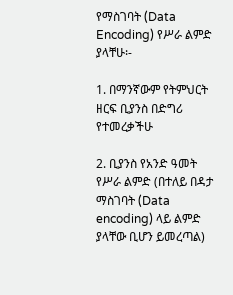የማስገባት (Data Encoding) የሥራ ልምድ ያላቸሁ፡-

1. በማንኛውም የትምህርት ዘርፍ ቢያንስ በድግሪ የተመረቃችሁ

2. ቢያንስ የአንድ ዓመት የሥራ ልምድ (በተለይ በዳታ ማስገባት (Data encoding) ላይ ልምድ ያላቸው ቢሆን ይመረጣል)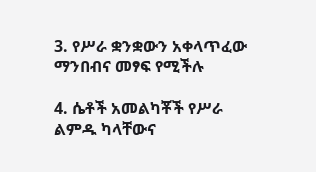3. የሥራ ቋንቋውን አቀላጥፈው ማንበብና መፃፍ የሚችሉ

4. ሴቶች አመልካቾች የሥራ ልምዱ ካላቸውና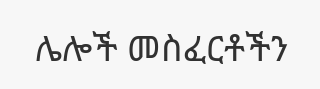ሌሎች መስፈርቶችን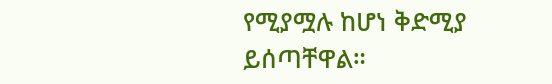የሚያሟሉ ከሆነ ቅድሚያ ይሰጣቸዋል።